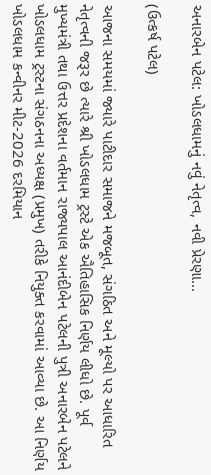અનારબેન પટેલ: ખોડલધામનું નવું નેતૃત્વ, નવી પ્રેરણા...

(ઉત્કર્ષ પટેલ)

આજના સમયમાં જ્યારે પાટીદાર સમાજને મજબૂત, સંગઠિત અને મૂલ્યો પર આધારિત નેતૃત્વની જરૂર છે ત્યારે શ્રી ખોડલધામ ટ્રસ્ટે એક ઐતિહાસિક નિર્ણય લીધો છે. પૂર્વ મુખ્યમંત્રી તથા ઉત્તર પ્રદેશના વર્તમાન રાજ્યપાલ આનંદીબેન પટેલની પુત્રી અનારબેન પટેલને ખોડલધામ ટ્રસ્ટના સંગઠનના અધ્યક્ષ (પ્રમુખ) તરીકે નિયુક્ત કરવામાં આવ્યા છે. આ નિર્ણય ખોડલધામ કન્વીનર મીટ-2026 દરમિયાન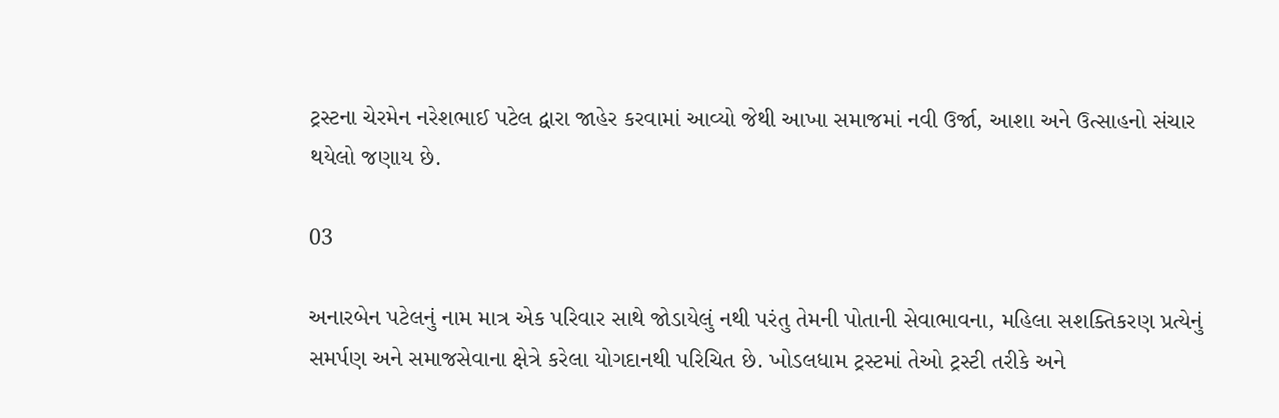ટ્રસ્ટના ચેરમેન નરેશભાઈ પટેલ દ્વારા જાહેર કરવામાં આવ્યો જેથી આખા સમાજમાં નવી ઉર્જા, આશા અને ઉત્સાહનો સંચાર થયેલો જણાય છે.

03

અનારબેન પટેલનું નામ માત્ર એક પરિવાર સાથે જોડાયેલું નથી પરંતુ તેમની પોતાની સેવાભાવના, મહિલા સશક્તિકરણ પ્રત્યેનું સમર્પણ અને સમાજસેવાના ક્ષેત્રે કરેલા યોગદાનથી પરિચિત છે. ખોડલધામ ટ્રસ્ટમાં તેઓ ટ્રસ્ટી તરીકે અને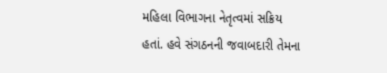મહિલા વિભાગના નેતૃત્વમાં સક્રિય હતાં. હવે સંગઠનની જવાબદારી તેમના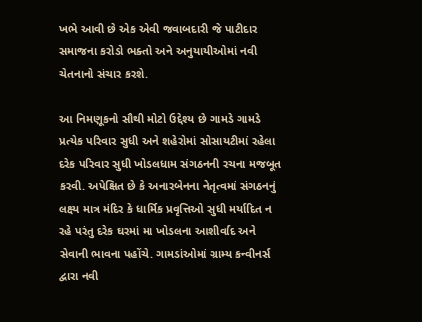ખભે આવી છે એક એવી જવાબદારી જે પાટીદાર સમાજના કરોડો ભક્તો અને અનુયાયીઓમાં નવી ચેતનાનો સંચાર કરશે.

આ નિમણૂકનો સૌથી મોટો ઉદ્દેશ્ય છે ગામડે ગામડે પ્રત્યેક પરિવાર સુધી અને શહેરોમાં સોસાયટીમાં રહેલા દરેક પરિવાર સુધી ખોડલધામ સંગઠનની રચના મજબૂત કરવી. અપેક્ષિત છે કે અનારબેનના નેતૃત્વમાં સંગઠનનું લક્ષ્ય માત્ર મંદિર કે ધાર્મિક પ્રવૃત્તિઓ સુધી મર્યાદિત ન રહે પરંતુ દરેક ઘરમાં મા ખોડલના આશીર્વાદ અને સેવાની ભાવના પહોંચે. ગામડાંઓમાં ગ્રામ્ય કન્વીનર્સ દ્વારા નવી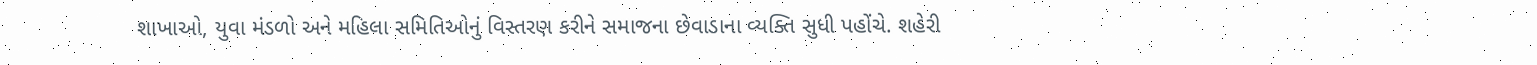શાખાઓ, યુવા મંડળો અને મહિલા સમિતિઓનું વિસ્તરણ કરીને સમાજના છેવાડાના વ્યક્તિ સુધી પહોંચે. શહેરી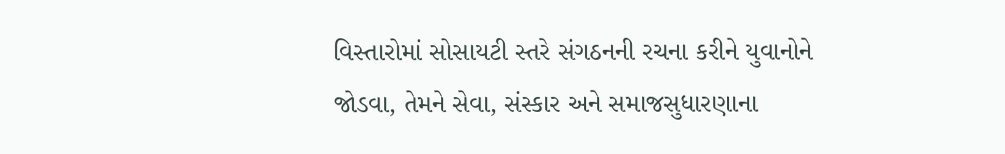વિસ્તારોમાં સોસાયટી સ્તરે સંગઠનની રચના કરીને યુવાનોને જોડવા, તેમને સેવા, સંસ્કાર અને સમાજસુધારણાના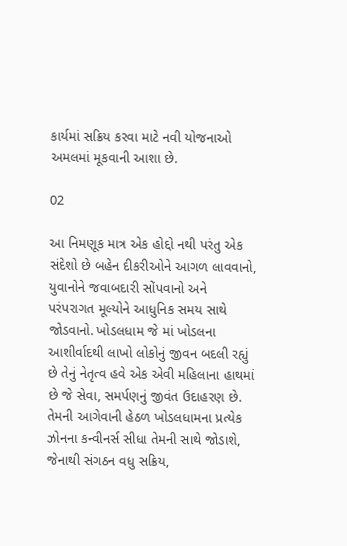કાર્યમાં સક્રિય કરવા માટે નવી યોજનાઓ અમલમાં મૂકવાની આશા છે.

02

આ નિમણૂક માત્ર એક હોદ્દો નથી પરંતુ એક સંદેશો છે બહેન દીકરીઓને આગળ લાવવાનો, યુવાનોને જવાબદારી સોંપવાનો અને પરંપરાગત મૂલ્યોને આધુનિક સમય સાથે જોડવાનો. ખોડલધામ જે માં ખોડલના આશીર્વાદથી લાખો લોકોનું જીવન બદલી રહ્યું છે તેનું નેતૃત્વ હવે એક એવી મહિલાના હાથમાં છે જે સેવા, સમર્પણનું જીવંત ઉદાહરણ છે. તેમની આગેવાની હેઠળ ખોડલધામના પ્રત્યેક ઝોનના કન્વીનર્સ સીધા તેમની સાથે જોડાશે, જેનાથી સંગઠન વધુ સક્રિય,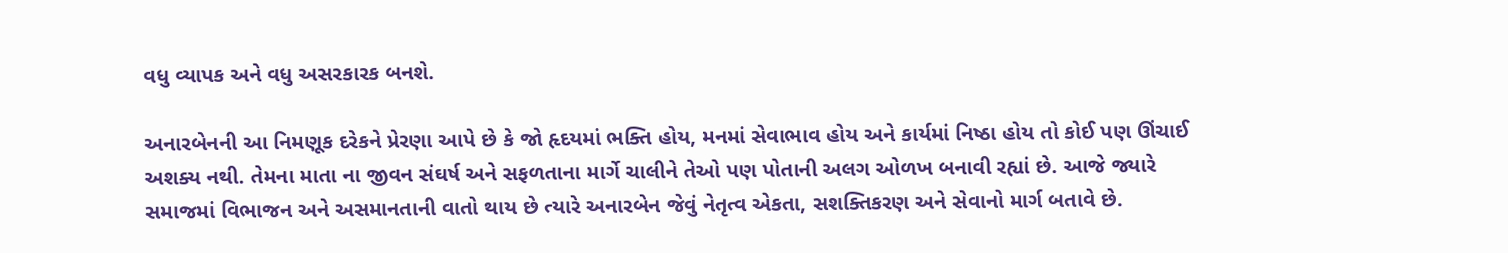વધુ વ્યાપક અને વધુ અસરકારક બનશે.

અનારબેનની આ નિમણૂક દરેકને પ્રેરણા આપે છે કે જો હૃદયમાં ભક્તિ હોય, મનમાં સેવાભાવ હોય અને કાર્યમાં નિષ્ઠા હોય તો કોઈ પણ ઊંચાઈ અશક્ય નથી. તેમના માતા ના જીવન સંઘર્ષ અને સફળતાના માર્ગે ચાલીને તેઓ પણ પોતાની અલગ ઓળખ બનાવી રહ્યાં છે. આજે જ્યારે સમાજમાં વિભાજન અને અસમાનતાની વાતો થાય છે ત્યારે અનારબેન જેવું નેતૃત્વ એકતા, સશક્તિકરણ અને સેવાનો માર્ગ બતાવે છે.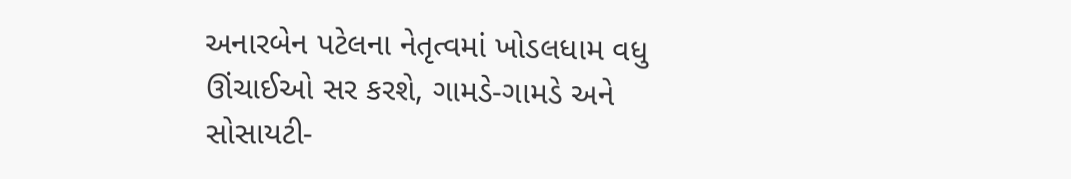અનારબેન પટેલના નેતૃત્વમાં ખોડલધામ વધુ ઊંચાઈઓ સર કરશે, ગામડે-ગામડે અને સોસાયટી-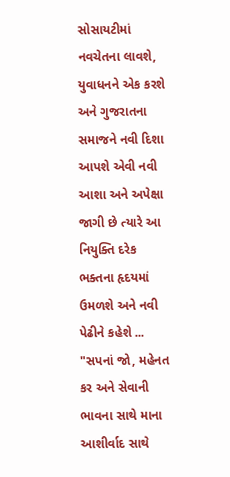સોસાયટીમાં નવચેતના લાવશે, યુવાધનને એક કરશે અને ગુજરાતના સમાજને નવી દિશા આપશે એવી નવી આશા અને અપેક્ષા જાગી છે ત્યારે આ નિયુક્તિ દરેક ભક્તના હૃદયમાં ઉમળશે અને નવી પેઢીને કહેશે ... "સપનાં જો, મહેનત કર અને સેવાની ભાવના સાથે માના આશીર્વાદ સાથે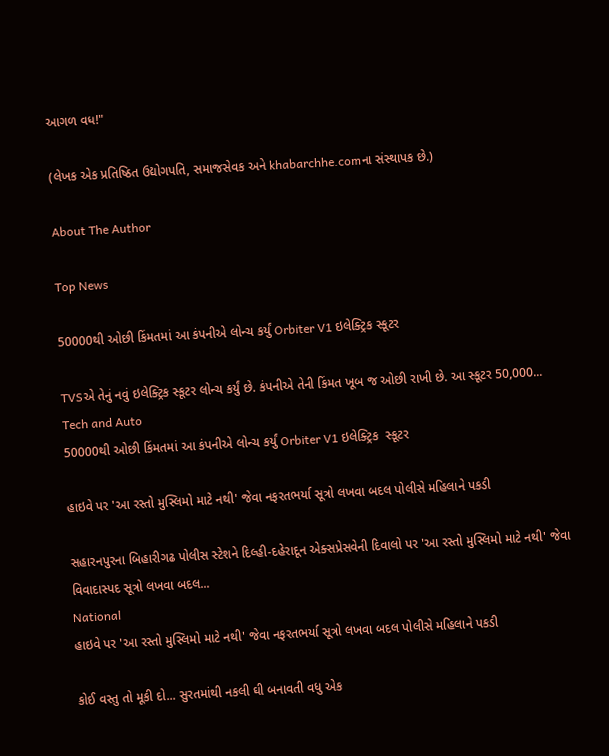આગળ વધ!"

(લેખક એક પ્રતિષ્ઠિત ઉદ્યોગપતિ, સમાજસેવક અને khabarchhe.comના સંસ્થાપક છે.)

About The Author

Top News

50000થી ઓછી કિંમતમાં આ કંપનીએ લોન્ચ કર્યું Orbiter V1 ઇલેક્ટ્રિક સ્કૂટર

TVSએ તેનું નવું ઇલેક્ટ્રિક સ્કૂટર લોન્ચ કર્યું છે. કંપનીએ તેની કિંમત ખૂબ જ ઓછી રાખી છે. આ સ્કૂટર 50,000...
Tech and Auto
50000થી ઓછી કિંમતમાં આ કંપનીએ લોન્ચ કર્યું Orbiter V1 ઇલેક્ટ્રિક  સ્કૂટર

હાઇવે પર 'આ રસ્તો મુસ્લિમો માટે નથી' જેવા નફરતભર્યા સૂત્રો લખવા બદલ પોલીસે મહિલાને પકડી

સહારનપુરના બિહારીગઢ પોલીસ સ્ટેશને દિલ્હી-દહેરાદૂન એક્સપ્રેસવેની દિવાલો પર 'આ રસ્તો મુસ્લિમો માટે નથી' જેવા વિવાદાસ્પદ સૂત્રો લખવા બદલ...
National
હાઇવે પર 'આ રસ્તો મુસ્લિમો માટે નથી' જેવા નફરતભર્યા સૂત્રો લખવા બદલ પોલીસે મહિલાને પકડી

કોઈ વસ્તુ તો મૂકી દો... સુરતમાંથી નકલી ઘી બનાવતી વધુ એક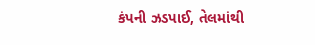કંપની ઝડપાઈ, તેલમાંથી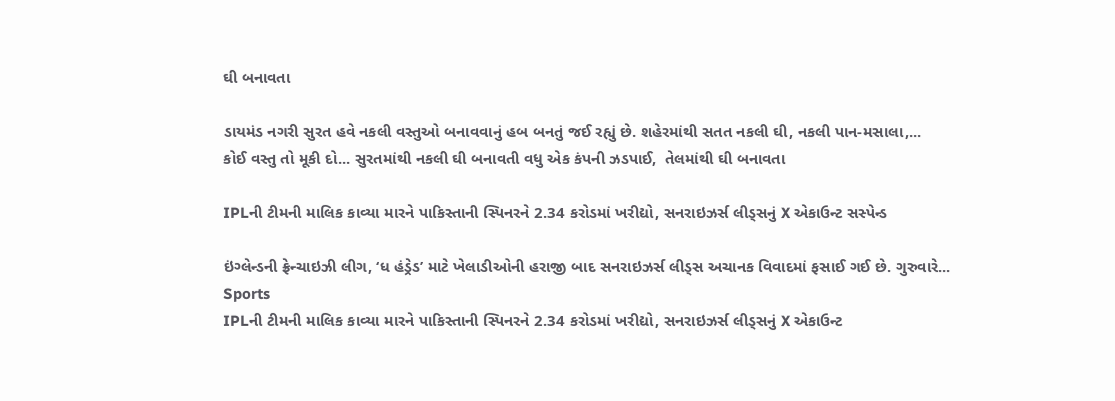ઘી બનાવતા

ડાયમંડ નગરી સુરત હવે નકલી વસ્તુઓ બનાવવાનું હબ બનતું જઈ રહ્યું છે. શહેરમાંથી સતત નકલી ઘી, નકલી પાન-મસાલા,...
કોઈ વસ્તુ તો મૂકી દો... સુરતમાંથી નકલી ઘી બનાવતી વધુ એક કંપની ઝડપાઈ,  તેલમાંથી ઘી બનાવતા

IPLની ટીમની માલિક કાવ્યા મારને પાકિસ્તાની સ્પિનરને 2.34 કરોડમાં ખરીદ્યો, સનરાઇઝર્સ લીડ્સનું X એકાઉન્ટ સસ્પેન્ડ

ઇંગ્લેન્ડની ફ્રેન્ચાઇઝી લીગ, ‘ધ હંડ્રેડ’ માટે ખેલાડીઓની હરાજી બાદ સનરાઇઝર્સ લીડ્સ અચાનક વિવાદમાં ફસાઈ ગઈ છે. ગુરુવારે...
Sports
IPLની ટીમની માલિક કાવ્યા મારને પાકિસ્તાની સ્પિનરને 2.34 કરોડમાં ખરીદ્યો, સનરાઇઝર્સ લીડ્સનું X એકાઉન્ટ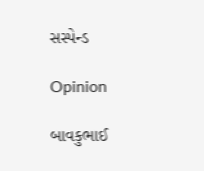સસ્પેન્ડ

Opinion

બાવકુભાઈ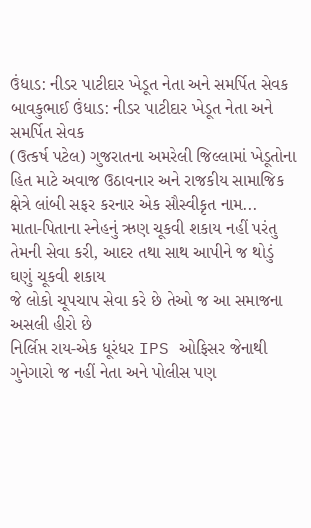ઉંધાડ: નીડર પાટીદાર ખેડૂત નેતા અને સમર્પિત સેવક બાવકુભાઈ ઉંધાડ: નીડર પાટીદાર ખેડૂત નેતા અને સમર્પિત સેવક
(ઉત્કર્ષ પટેલ) ગુજરાતના અમરેલી જિલ્લામાં ખેડૂતોના હિત માટે અવાજ ઉઠાવનાર અને રાજકીય સામાજિક ક્ષેત્રે લાંબી સફર કરનાર એક સૌસ્વીકૃત નામ...
માતા-પિતાના સ્નેહનું ઋણ ચૂકવી શકાય નહીં પરંતુ તેમની સેવા કરી, આદર તથા સાથ આપીને જ થોડું ઘણું ચૂકવી શકાય
જે લોકો ચૂપચાપ સેવા કરે છે તેઓ જ આ સમાજના અસલી હીરો છે
નિર્લિપ્ત રાય-એક ધૂરંધર IPS ઓફિસર જેનાથી ગુનેગારો જ નહીં નેતા અને પોલીસ પણ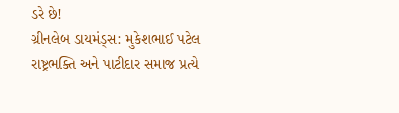ડરે છે!
ગ્રીનલેબ ડાયમંડ્સ: મુકેશભાઈ પટેલ રાષ્ટ્રભક્તિ અને પાટીદાર સમાજ પ્રત્યે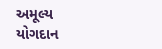અમૂલ્ય યોગદાન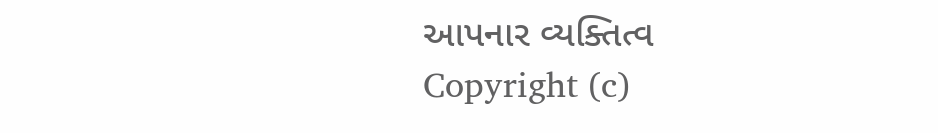આપનાર વ્યક્તિત્વ
Copyright (c)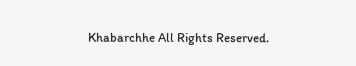Khabarchhe All Rights Reserved.